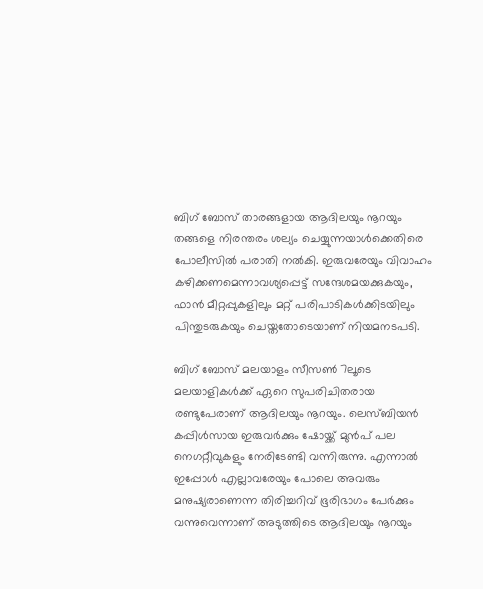ബിഗ് ബോസ് താരങ്ങളായ ആദിലയും നൂറയും തങ്ങളെ നിരന്തരം ശല്യം ചെയ്യുന്നയാൾക്കെതിരെ പോലീസിൽ പരാതി നൽകി. ഇരുവരേയും വിവാഹം കഴിക്കണമെന്നാവശ്യപ്പെട്ട് സന്ദേശമയക്കുകയും, ഫാൻ മീറ്റപ്പുകളിലും മറ്റ് പരിപാടികൾക്കിടയിലും പിന്തുടരുകയും ചെയ്തതോടെയാണ് നിയമനടപടി.

ബിഗ് ബോസ് മലയാളം സീസണ്‍ 7ലൂടെ മലയാളികള്‍ക്ക് ഏറെ സുപരിചിതരായ രണ്ടുപേരാണ് ആദിലയും നൂറയും. ലെസ്ബിയന്‍ കപ്പിള്‍സായ ഇരുവര്‍ക്കും ഷോയ്ക്ക് മുന്‍പ് പല നെഗറ്റീവുകളും നേരിടേണ്ടി വന്നിരുന്നു. എന്നാല്‍ ഇപ്പോള്‍ എല്ലാവരേയും പോലെ അവരും മനുഷ്യരാണെന്ന തിരിച്ചറിവ് ഭൂരിഭാഗം പേര്‍ക്കും വന്നുവെന്നാണ് അടുത്തിടെ ആദിലയും നൂറയും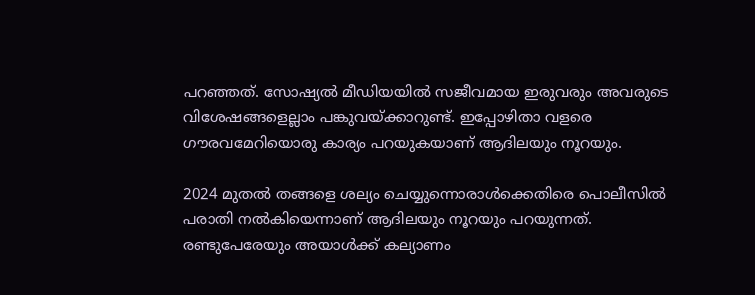പറഞ്ഞത്. സോഷ്യല്‍ മീഡിയയില്‍ സജീവമായ ഇരുവരും അവരുടെ വിശേഷങ്ങളെല്ലാം പങ്കുവയ്ക്കാറുണ്ട്. ഇപ്പോഴിതാ വളരെ ഗൗരവമേറിയൊരു കാര്യം പറയുകയാണ് ആദിലയും നൂറയും.

2024 മുതല്‍ തങ്ങളെ ശല്യം ചെയ്യുന്നൊരാള്‍ക്കെതിരെ പൊലീസില്‍ പരാതി നല്‍കിയെന്നാണ് ആദിലയും നൂറയും പറയുന്നത്. രണ്ടുപേരേയും അയാള്‍ക്ക് കല്യാണം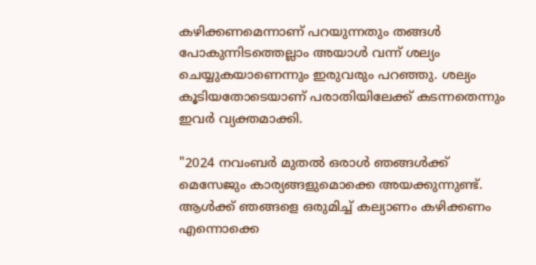കഴിക്കണമെന്നാണ് പറയുന്നതും തങ്ങള്‍ പോകുന്നിടത്തെല്ലാം അയാള്‍ വന്ന് ശല്യം ചെയ്യുകയാണെന്നും ഇരുവരും പറഞ്ഞു. ശല്യം കൂടിയതോടെയാണ് പരാതിയിലേക്ക് കടന്നതെന്നും ഇവര്‍ വ്യക്തമാക്കി.

"2024 നവംബർ മുതൽ ഒരാൾ ഞങ്ങൾക്ക് മെസേജും കാര്യങ്ങളുമൊക്കെ അയക്കുന്നുണ്ട്. ആൾക്ക് ഞങ്ങളെ ഒരുമിച്ച് കല്യാണം കഴിക്കണം എന്നൊക്കെ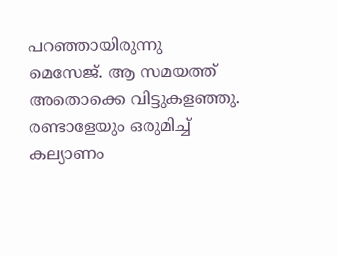പറഞ്ഞായിരുന്നു മെസേജ്. ആ സമയത്ത് അതൊക്കെ വിട്ടുകളഞ്ഞു. രണ്ടാളേയും ഒരുമിച്ച് കല്യാണം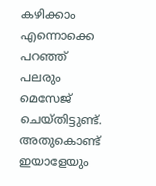കഴിക്കാം എന്നൊക്കെ പറഞ്ഞ് പലരും മെസേജ് ചെയ്തിട്ടുണ്ട്. അതുകൊണ്ട് ഇയാളേയും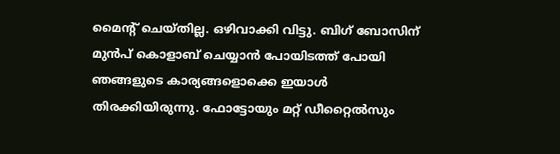മൈന്റ് ചെയ്തില്ല. ഒഴിവാക്കി വിട്ടു. ബിഗ് ബോസിന് മുൻപ് കൊളാബ് ചെയ്യാൻ പോയിടത്ത് പോയി ഞങ്ങളുടെ കാര്യങ്ങളൊക്കെ ഇയാൾ തിരക്കിയിരുന്നു. ഫോട്ടോയും മറ്റ് ഡീറ്റൈൽസും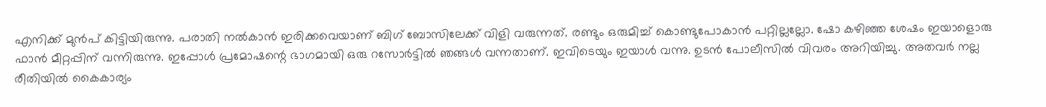എനിക്ക് മുൻപ് കിട്ടിയിരുന്നു. പരാതി നൽകാൻ ഇരിക്കവെയാണ് ബിഗ് ബോസിലേക്ക് വിളി വരുന്നത്. രണ്ടും ഒരുമിച്ച് കൊണ്ടുപോകാൻ പറ്റില്ലല്ലോ. ഷോ കഴിഞ്ഞ ശേഷം ഇയാളൊരു ഫാൻ മീറ്റപ്പിന് വന്നിരുന്നു. ഇപ്പോൾ പ്രമോഷന്റെ ഭാഗമായി ഒരു റസോർട്ടിൽ ഞങ്ങൾ വന്നതാണ്. ഇവിടെയും ഇയാൾ വന്നു. ഉടൻ പോലീസിൽ വിവരം അറിയിച്ചു. അതവർ നല്ല രീതിയിൽ കൈകാര്യം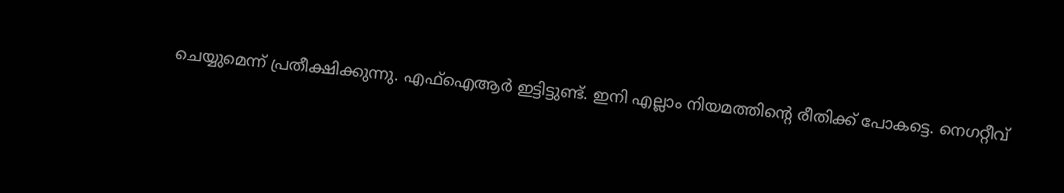ചെയ്യുമെന്ന് പ്രതീക്ഷിക്കുന്നു. എഫ്ഐആർ ഇട്ടിട്ടുണ്ട്. ഇനി എല്ലാം നിയമത്തിന്റെ രീതിക്ക് പോകട്ടെ. നെഗറ്റീവ്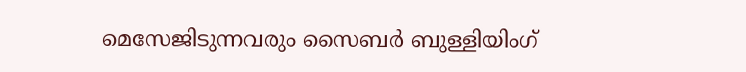മെസേജിടുന്നവരും സൈബർ ബുള്ളിയിംഗ്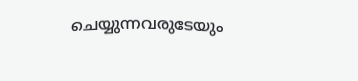ചെയ്യുന്നവരുടേയും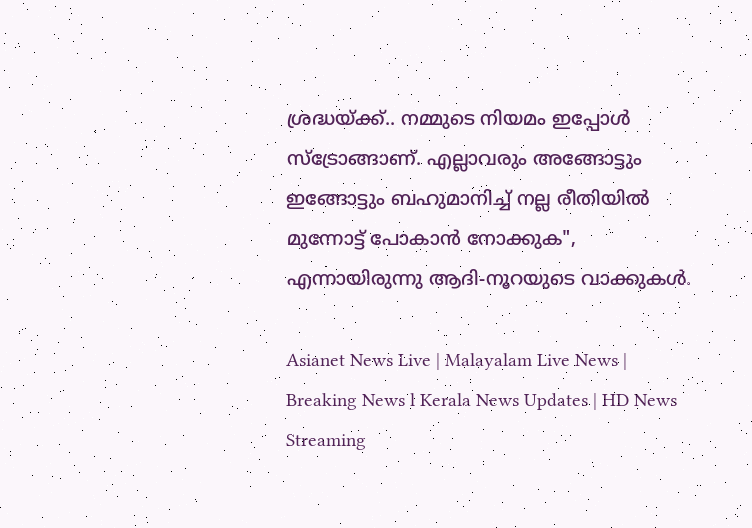ശ്രദ്ധയ്ക്ക്.. നമ്മുടെ നിയമം ഇപ്പോൾ സ്ട്രോങ്ങാണ്. എല്ലാവരും അങ്ങോട്ടും ഇങ്ങോട്ടും ബഹുമാനിച്ച് നല്ല രീതിയിൽ മുന്നോട്ട് പോകാൻ നോക്കുക", എന്നായിരുന്നു ആദി-നൂറയുടെ വാക്കുകള്‍.

Asianet News Live | Malayalam Live News | Breaking News l Kerala News Updates | HD News Streaming